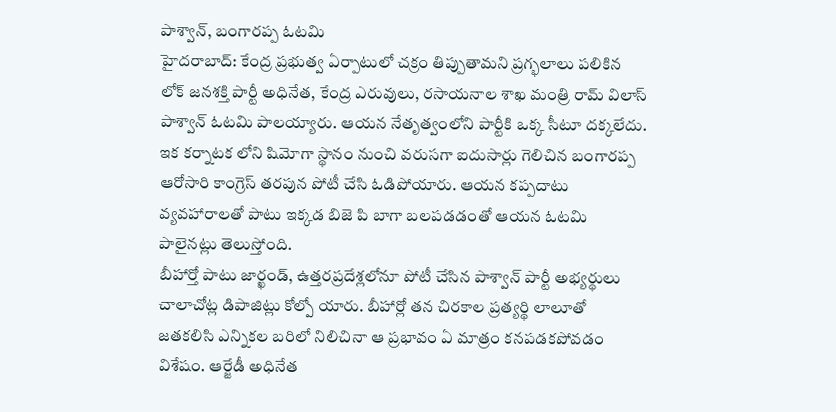పాశ్వాన్, బంగారప్ప ఓటమి
హైదరాబాద్: కేంద్ర ప్రభుత్వ ఏర్పాటులో చక్రం తిప్పుతామని ప్రగ్భలాలు పలికిన లోక్ జనశక్తి పార్టీ అధినేత, కేంద్ర ఎరువులు, రసాయనాల శాఖ మంత్రి రామ్ విలాస్ పాశ్వాన్ ఓటమి పాలయ్యారు. ఆయన నేతృత్వంలోని పార్టీకి ఒక్క సీటూ దక్కలేదు. ఇక కర్నాటక లోని షిమోగా స్థానం నుంచి వరుసగా ఐదుసార్లు గెలిచిన బంగారప్ప ఆరోసారి కాంగ్రెస్ తరపున పోటీ చేసి ఓడిపోయారు. ఆయన కప్పదాటు వ్యవహారాలతో పాటు ఇక్కడ బిజె పి బాగా బలపడడంతో ఆయన ఓటమి పాలైనట్లు తెలుస్తోంది.
బీహార్తో పాటు జార్ఖండ్, ఉత్తరప్రదేశ్లలోనూ పోటీ చేసిన పాశ్వాన్ పార్టీ అభ్యర్థులు చాలాచోట్ల డిపాజిట్లు కోల్పో యారు. బీహార్లో తన చిరకాల ప్రత్యర్థి లాలూతో జతకలిసి ఎన్నికల బరిలో నిలిచినా ఆ ప్రభావం ఏ మాత్రం కనపడకపోవడం విశేషం. ఆర్జేడీ అధినేత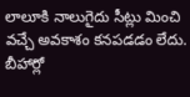లాలూకి నాలుగైదు సీట్లు మించి వచ్చే అవకాశం కనపడడం లేదు. బీహార్లో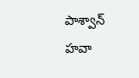పాశ్వాన్ హవా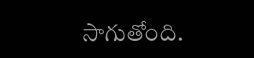సాగుతోంది.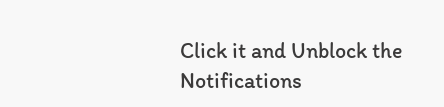Click it and Unblock the Notifications